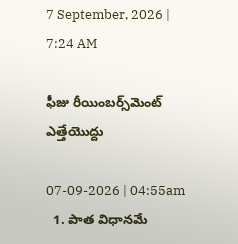7 September, 2026 | 7:24 AM

ఫీజు రీయింబర్స్‌మెంట్ ఎత్తేయొద్దు

07-09-2026 | 04:55am
  1. పాత విధానమే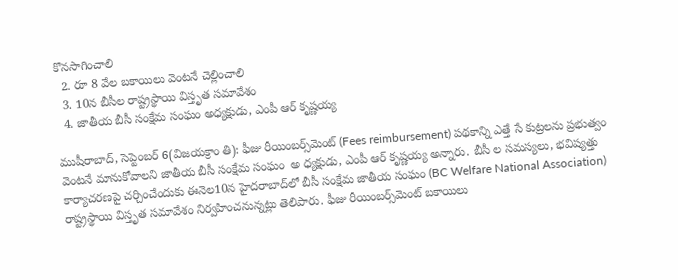కొనసాగించాలి
  2. రూ 8 వేల బకాయిలు వెంటనే చెల్లించాలి
  3. 10న బీసీల రాష్ట్రస్థాయి విస్తృత సమావేశం
  4. జాతీయ బీసీ సంక్షేమ సంఘం అధ్యక్షుడు, ఎంపీ ఆర్ కృష్ణయ్య

ముషీరాబాద్, సెప్టెంబర్ 6(విజయక్రాం తి): ఫీజు రీయింబర్స్‌మెంట్ (Fees reimbursement) పథకాన్ని ఎత్తే సే కుట్రలను ప్రభుత్వం వెంటనే మానుకోవాలని జాతీయ బీసీ సంక్షేమ సంఘం  అ ధ్యక్షుడు, ఎంపీ ఆర్ కృష్ణయ్య అన్నారు. బీసీ ల సమస్యలు, భవిష్యత్తు కార్యాచరణపై చర్చించేందుకు ఈనెల10న హైదరాబాద్‌లో బీసీ సంక్షేమ జాతీయ సంఘం (BC Welfare National Association) రాష్ట్రస్థాయి విస్తృత సమావేశం నిర్వహించనున్నట్లు తెలిపారు. ఫీజు రీయింబర్స్‌మెంట్ బకాయిలు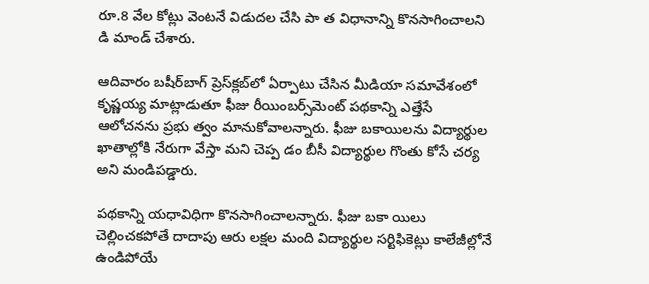రూ.8 వేల కోట్లు వెంటనే విడుదల చేసి పా త విధానాన్ని కొనసాగించాలని  డి మాండ్ చేశారు.

ఆదివారం బషీర్‌బాగ్ ప్రెస్‌క్లబ్‌లో ఏర్పాటు చేసిన మీడియా సమావేశంలో కృష్ణయ్య మాట్లాడుతూ ఫీజు రీయింబర్స్‌మెంట్ పథకాన్ని ఎత్తేసే ఆలోచనను ప్రభు త్వం మానుకోవాలన్నారు. ఫీజు బకాయిలను విద్యార్థుల ఖాతాల్లోకి నేరుగా వేస్తా మని చెప్ప డం బీసీ విద్యార్థుల గొంతు కోసే చర్య అని మండిపడ్డారు.

పథకాన్ని యధావిధిగా కొనసాగించాలన్నారు. ఫీజు బకా యిలు చెల్లించకపోతే దాదాపు ఆరు లక్షల మంది విద్యార్థుల సర్టిఫికెట్లు కాలేజీల్లోనే ఉండిపోయే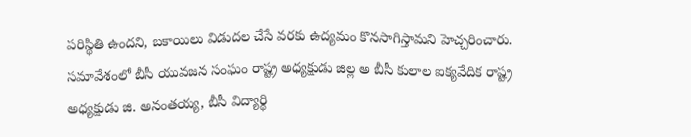పరిస్థితి ఉందని, బకాయిలు విడుదల చేసే వరకు ఉద్యమం కొనసాగిస్తామని హెచ్చరించారు. సమావేశంలో బీసీ యువజన సంఘం రాష్ట్ర అధ్యక్షుడు జిల్ల అ బీసీ కులాల ఐక్యవేదిక రాష్ట్ర అధ్యక్షుడు జి. అనంతయ్య, బీసీ విద్యార్థి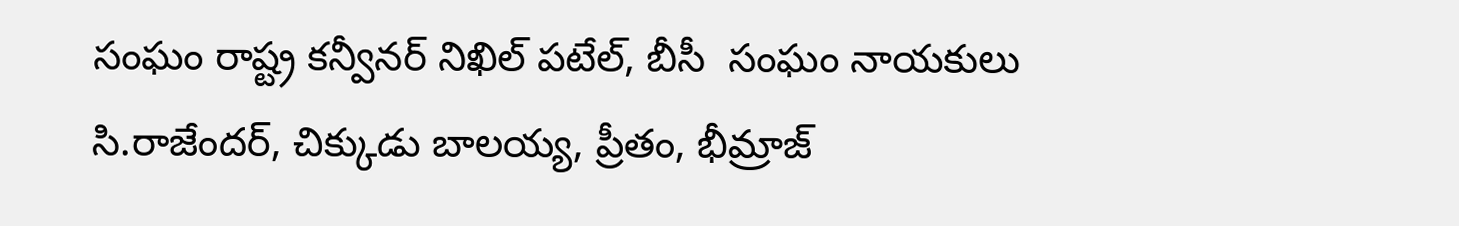సంఘం రాష్ట్ర కన్వీనర్ నిఖిల్ పటేల్, బీసీ  సంఘం నాయకులు సి.రాజేందర్, చిక్కుడు బాలయ్య, ప్రీతం, భీమ్రాజ్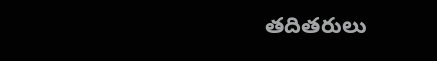తదితరులు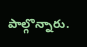పాల్గొన్నారు.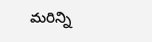మరిన్ని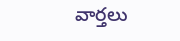వార్తలు